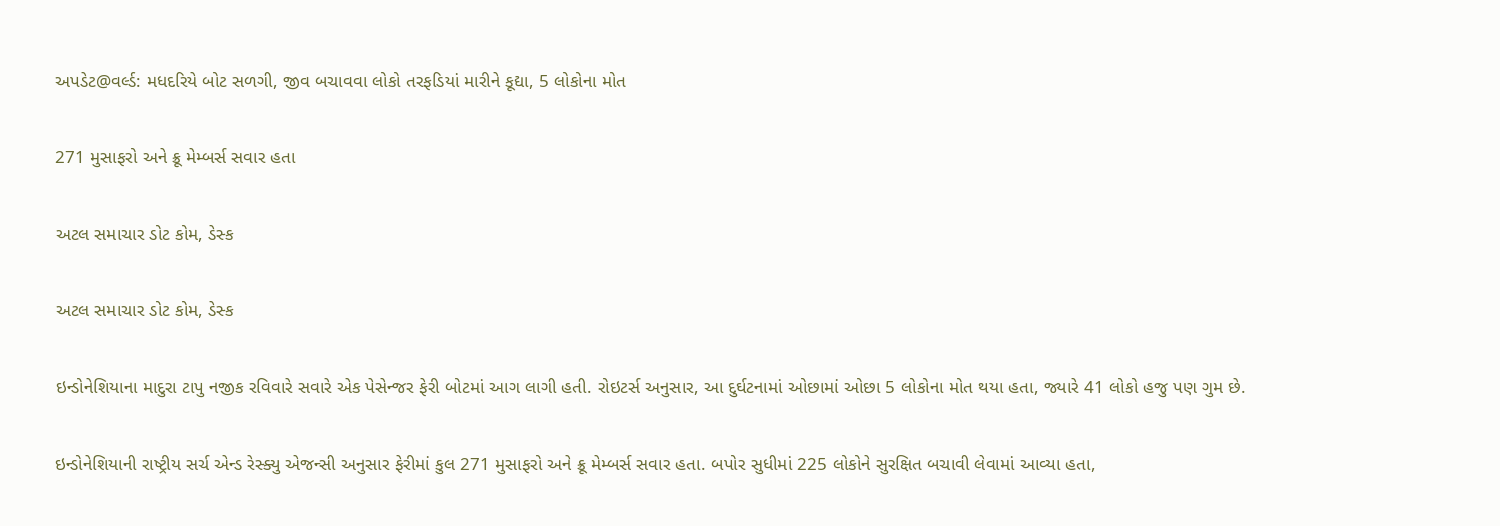અપડેટ@વર્લ્ડ: મધદરિયે બોટ સળગી, જીવ બચાવવા લોકો તરફડિયાં મારીને કૂદ્યા, 5 લોકોના મોત

271 મુસાફરો અને ક્રૂ મેમ્બર્સ સવાર હતા

અટલ સમાચાર ડોટ કોમ, ડેસ્ક

અટલ સમાચાર ડોટ કોમ, ડેસ્ક

ઇન્ડોનેશિયાના માદુરા ટાપુ નજીક રવિવારે સવારે એક પેસેન્જર ફેરી બોટમાં આગ લાગી હતી. રોઇટર્સ અનુસાર, આ દુર્ઘટનામાં ઓછામાં ઓછા 5 લોકોના મોત થયા હતા, જ્યારે 41 લોકો હજુ પણ ગુમ છે.

ઇન્ડોનેશિયાની રાષ્ટ્રીય સર્ચ એન્ડ રેસ્ક્યુ એજન્સી અનુસાર ફેરીમાં કુલ 271 મુસાફરો અને ક્રૂ મેમ્બર્સ સવાર હતા. બપોર સુધીમાં 225 લોકોને સુરક્ષિત બચાવી લેવામાં આવ્યા હતા,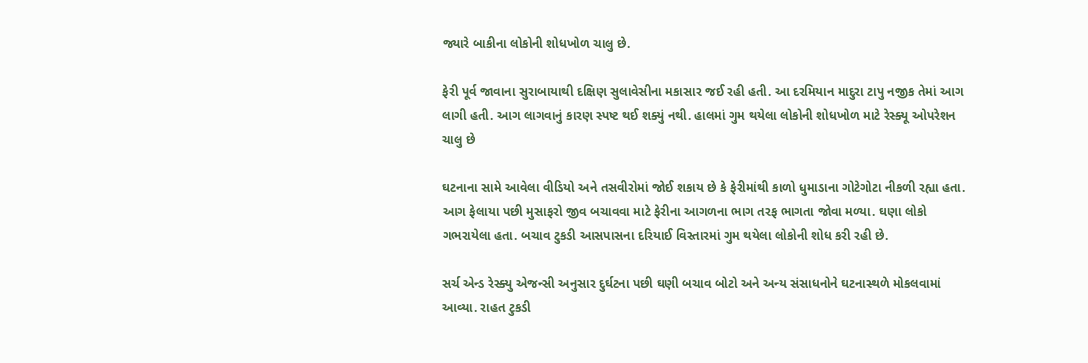જ્યારે બાકીના લોકોની શોધખોળ ચાલુ છે.

ફેરી પૂર્વ જાવાના સુરાબાયાથી દક્ષિણ સુલાવેસીના મકાસાર જઈ રહી હતી. આ દરમિયાન માદુરા ટાપુ નજીક તેમાં આગ લાગી હતી. આગ લાગવાનું કારણ સ્પષ્ટ થઈ શક્યું નથી. હાલમાં ગુમ થયેલા લોકોની શોધખોળ માટે રેસ્ક્યૂ ઓપરેશન ચાલુ છે

ઘટનાના સામે આવેલા વીડિયો અને તસવીરોમાં જોઈ શકાય છે કે ફેરીમાંથી કાળો ધુમાડાના ગોટેગોટા નીકળી રહ્યા હતા. આગ ફેલાયા પછી મુસાફરો જીવ બચાવવા માટે ફેરીના આગળના ભાગ તરફ ભાગતા જોવા મળ્યા. ઘણા લોકો ગભરાયેલા હતા. બચાવ ટુકડી આસપાસના દરિયાઈ વિસ્તારમાં ગુમ થયેલા લોકોની શોધ કરી રહી છે.

સર્ચ એન્ડ રેસ્ક્યુ એજન્સી અનુસાર દુર્ઘટના પછી ઘણી બચાવ બોટો અને અન્ય સંસાધનોને ઘટનાસ્થળે મોકલવામાં આવ્યા. રાહત ટુકડી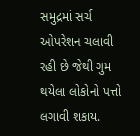સમુદ્રમાં સર્ચ ઓપરેશન ચલાવી રહી છે જેથી ગુમ થયેલા લોકોનો પત્તો લગાવી શકાય.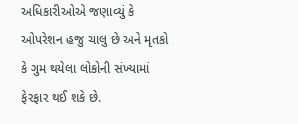અધિકારીઓએ જણાવ્યું કે ઓપરેશન હજુ ચાલુ છે અને મૃતકો કે ગુમ થયેલા લોકોની સંખ્યામાં ફેરફાર થઈ શકે છે.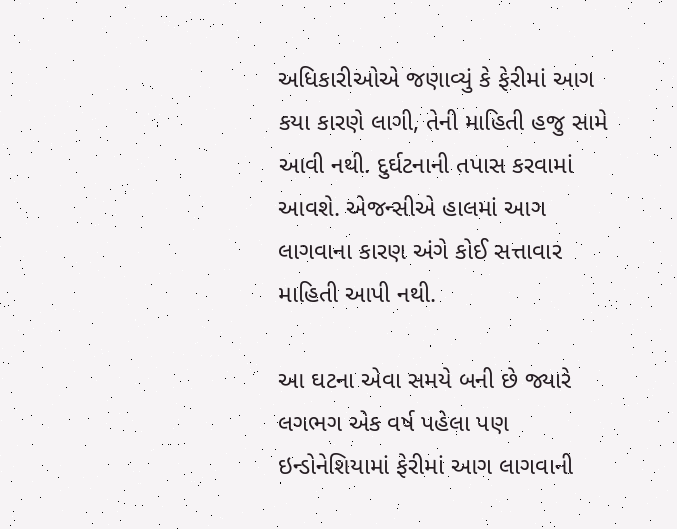અધિકારીઓએ જણાવ્યું કે ફેરીમાં આગ કયા કારણે લાગી, તેની માહિતી હજુ સામે આવી નથી. દુર્ઘટનાની તપાસ કરવામાં આવશે. એજન્સીએ હાલમાં આગ લાગવાના કારણ અંગે કોઈ સત્તાવાર માહિતી આપી નથી.

આ ઘટના એવા સમયે બની છે જ્યારે લગભગ એક વર્ષ પહેલા પણ ઇન્ડોનેશિયામાં ફેરીમાં આગ લાગવાની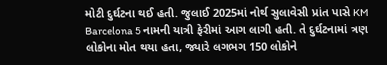મોટી દુર્ઘટના થઈ હતી. જુલાઈ 2025માં નોર્થ સુલાવેસી પ્રાંત પાસે KM Barcelona 5 નામની યાત્રી ફેરીમાં આગ લાગી હતી. તે દુર્ઘટનામાં ત્રણ લોકોના મોત થયા હતા, જ્યારે લગભગ 150 લોકોને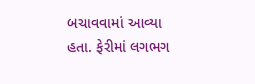બચાવવામાં આવ્યા હતા. ફેરીમાં લગભગ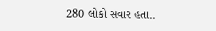280 લોકો સવાર હતા..